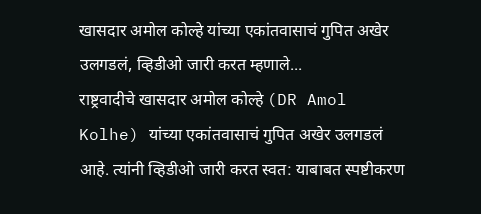खासदार अमोल कोल्हे यांच्या एकांतवासाचं गुपित अखेर उलगडलं, व्हिडीओ जारी करत म्हणाले...
राष्ट्रवादीचे खासदार अमोल कोल्हे (DR Amol Kolhe) यांच्या एकांतवासाचं गुपित अखेर उलगडलं आहे. त्यांनी व्हिडीओ जारी करत स्वत: याबाबत स्पष्टीकरण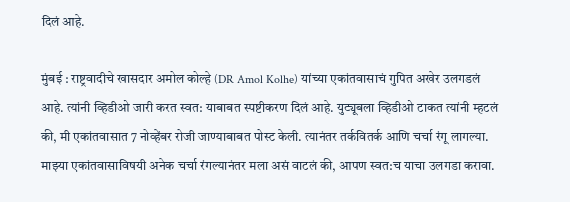दिलं आहे.

मुंबई : राष्ट्रवादीचे खासदार अमोल कोल्हे (DR Amol Kolhe) यांच्या एकांतवासाचं गुपित अखेर उलगडलं आहे. त्यांनी व्हिडीओ जारी करत स्वत: याबाबत स्पष्टीकरण दिलं आहे. युट्यूबला व्हिडीओ टाकत त्यांनी म्हटलं की, मी एकांतवासात 7 नोव्हेंबर रोजी जाण्याबाबत पोस्ट केली. त्यानंतर तर्कवितर्क आणि चर्चा रंगू लागल्या. माझ्या एकांतवासाविषयी अनेक चर्चा रंगल्यानंतर मला असं वाटलं की, आपण स्वत:च याचा उलगडा करावा.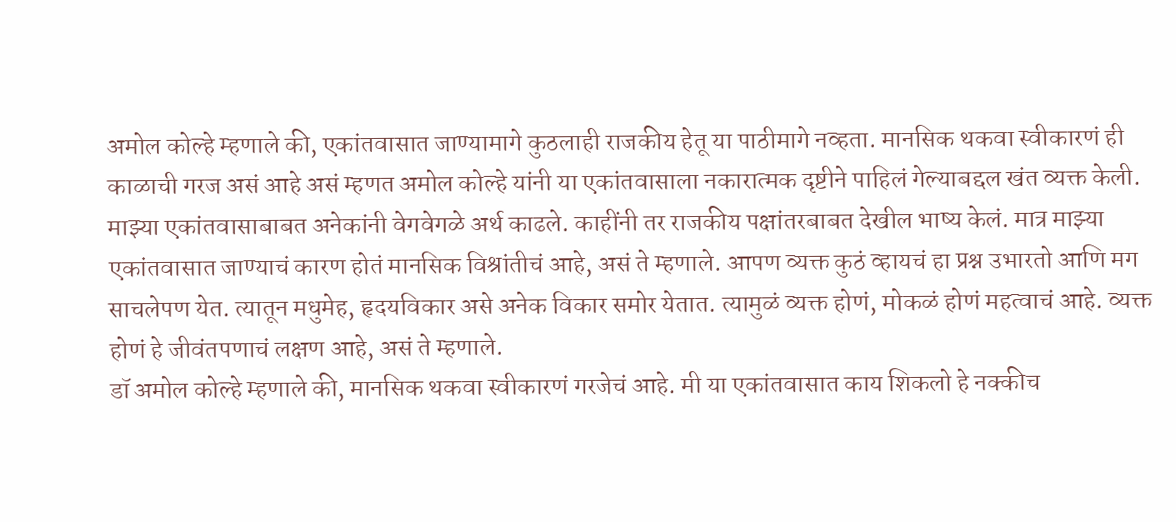अमोल कोल्हे म्हणाले की, एकांतवासात जाण्यामागे कुठलाही राजकीय हेतू या पाठीमागे नव्हता. मानसिक थकवा स्वीकारणं ही काळाची गरज असं आहे असं म्हणत अमोल कोल्हे यांनी या एकांतवासाला नकारात्मक दृष्टीने पाहिलं गेल्याबद्दल खंत व्यक्त केली.
माझ्या एकांतवासाबाबत अनेकांनी वेगवेगळे अर्थ काढले. काहींनी तर राजकीय पक्षांतरबाबत देखील भाष्य केलं. मात्र माझ्या एकांतवासात जाण्याचं कारण होतं मानसिक विश्रांतीचं आहे, असं ते म्हणाले. आपण व्यक्त कुठं व्हायचं हा प्रश्न उभारतो आणि मग साचलेपण येत. त्यातून मधुमेह, हृदयविकार असे अनेक विकार समोर येतात. त्यामुळं व्यक्त होणं, मोकळं होणं महत्वाचं आहे. व्यक्त होणं हे जीवंतपणाचं लक्षण आहे, असं ते म्हणाले.
डॉ अमोल कोल्हे म्हणाले की, मानसिक थकवा स्वीकारणं गरजेचं आहे. मी या एकांतवासात काय शिकलो हे नक्कीच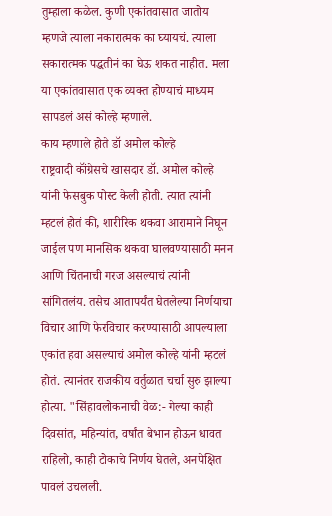तुम्हाला कळेल. कुणी एकांतवासात जातोय म्हणजे त्याला नकारात्मक का घ्यायचं. त्याला सकारात्मक पद्धतीनं का घेऊ शकत नाहीत. मला या एकांतवासात एक व्यक्त होण्याचं माध्यम सापडलं असं कोल्हे म्हणाले.
काय म्हणाले होते डॉ अमोल कोल्हे
राष्ट्रवादी कॉंग्रेसचे खासदार डॉ. अमोल कोल्हे यांनी फेसबुक पोस्ट केली होती. त्यात त्यांनी म्हटलं होतं की, शारीरिक थकवा आरामाने निघून जाईल पण मानसिक थकवा घालवण्यासाठी मनन आणि चिंतनाची गरज असल्याचं त्यांनी सांगितलंय. तसेच आतापर्यंत घेतलेल्या निर्णयाचा विचार आणि फेरविचार करण्यासाठी आपल्याला एकांत हवा असल्याचं अमोल कोल्हे यांनी म्हटलं होतं. त्यानंतर राजकीय वर्तुळात चर्चा सुरु झाल्या होत्या. "सिंहावलोकनाची वेळ:- गेल्या काही दिवसांत, महिन्यांत, वर्षांत बेभान होऊन धावत राहिलो, काही टोकाचे निर्णय घेतले, अनपेक्षित पावलं उचलली.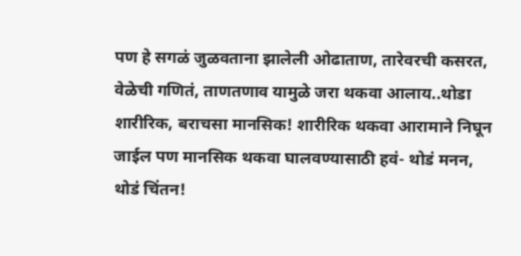पण हे सगळं जुळवताना झालेली ओढाताण, तारेवरची कसरत, वेळेची गणितं, ताणतणाव यामुळे जरा थकवा आलाय..थोडा शारीरिक, बराचसा मानसिक! शारीरिक थकवा आरामाने निघून जाईल पण मानसिक थकवा घालवण्यासाठी हवं- थोडं मनन, थोडं चिंतन!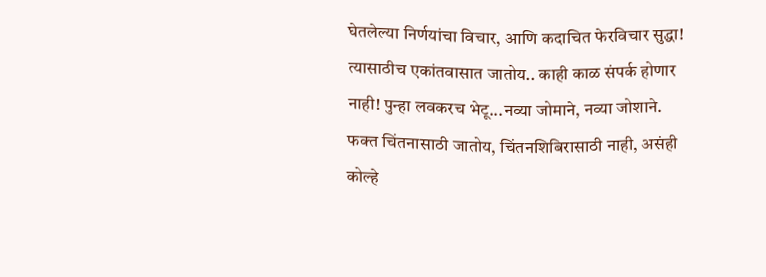घेतलेल्या निर्णयांचा विचार, आणि कदाचित फेरविचार सुद्धा! त्यासाठीच एकांतवासात जातोय.. काही काळ संपर्क होणार नाही! पुन्हा लवकरच भेटू...नव्या जोमाने, नव्या जोशाने. फक्त चिंतनासाठी जातोय, चिंतनशिबिरासाठी नाही, असंही कोल्हे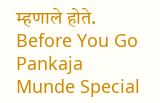म्हणाले होते.
Before You Go
Pankaja Munde Special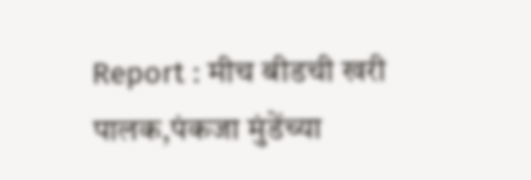Report : मीच बीडची खरी पालक,पंकजा मुंडेंच्या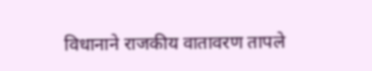विधानाने राजकीय वातावरण तापले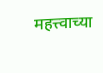महत्त्वाच्या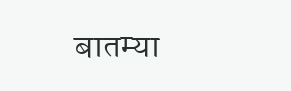बातम्या